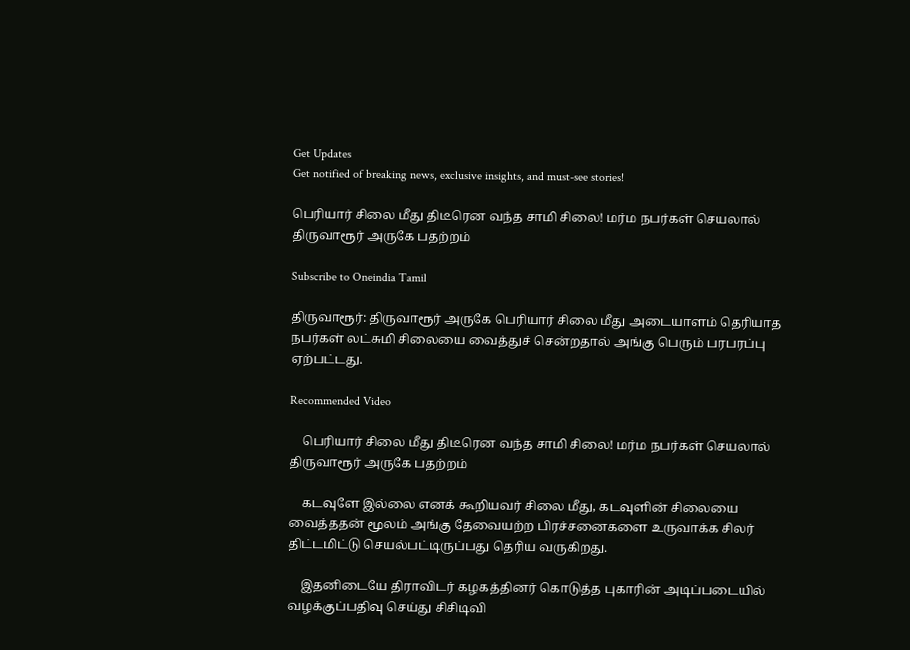Get Updates
Get notified of breaking news, exclusive insights, and must-see stories!

பெரியார் சிலை மீது திடீரென வந்த சாமி சிலை! மர்ம நபர்கள் செயலால் திருவாரூர் அருகே பதற்றம்

Subscribe to Oneindia Tamil

திருவாரூர்: திருவாரூர் அருகே பெரியார் சிலை மீது அடையாளம் தெரியாத நபர்கள் லட்சுமி சிலையை வைத்துச் சென்றதால் அங்கு பெரும் பரபரப்பு ஏற்பட்டது.

Recommended Video

    பெரியார் சிலை மீது திடீரென வந்த சாமி சிலை! மர்ம நபர்கள் செயலால் திருவாரூர் அருகே பதற்றம்

    கடவுளே இல்லை எனக் கூறியவர் சிலை மீது, கடவுளின் சிலையை வைத்ததன் மூலம் அங்கு தேவையற்ற பிரச்சனைகளை உருவாக்க சிலர் திட்டமிட்டு செயல்பட்டிருப்பது தெரிய வருகிறது.

    இதனிடையே திராவிடர் கழகத்தினர் கொடுத்த புகாரின் அடிப்படையில் வழக்குப்பதிவு செய்து சிசிடிவி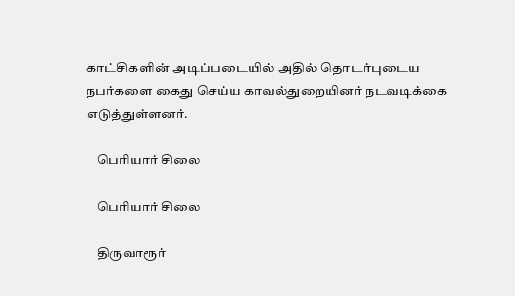காட்சிகளின் அடிப்படையில் அதில் தொடர்புடைய நபர்களை கைது செய்ய காவல்துறையினர் நடவடிக்கை எடுத்துள்ளனர்.

    பெரியார் சிலை

    பெரியார் சிலை

    திருவாரூர்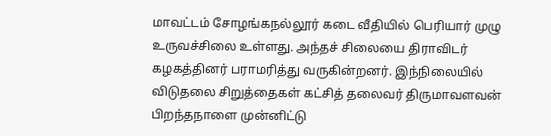மாவட்டம் சோழங்கநல்லூர் கடை வீதியில் பெரியார் முழு உருவச்சிலை உள்ளது. அந்தச் சிலையை திராவிடர் கழகத்தினர் பராமரித்து வருகின்றனர். இந்நிலையில் விடுதலை சிறுத்தைகள் கட்சித் தலைவர் திருமாவளவன் பிறந்தநாளை முன்னிட்டு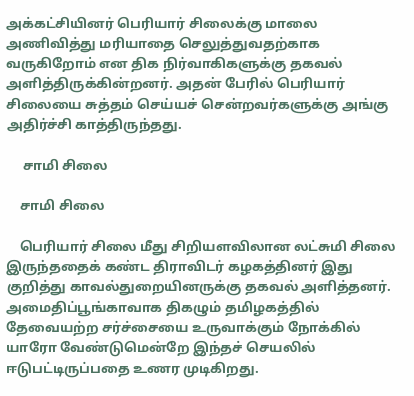அக்கட்சியினர் பெரியார் சிலைக்கு மாலை அணிவித்து மரியாதை செலுத்துவதற்காக வருகிறோம் என திக நிர்வாகிகளுக்கு தகவல் அளித்திருக்கின்றனர். அதன் பேரில் பெரியார் சிலையை சுத்தம் செய்யச் சென்றவர்களுக்கு அங்கு அதிர்ச்சி காத்திருந்தது.

     சாமி சிலை

    சாமி சிலை

    பெரியார் சிலை மீது சிறியளவிலான லட்சுமி சிலை இருந்ததைக் கண்ட திராவிடர் கழகத்தினர் இது குறித்து காவல்துறையினருக்கு தகவல் அளித்தனர். அமைதிப்பூங்காவாக திகழும் தமிழகத்தில் தேவையற்ற சர்ச்சையை உருவாக்கும் நோக்கில் யாரோ வேண்டுமென்றே இந்தச் செயலில் ஈடுபட்டிருப்பதை உணர முடிகிறது.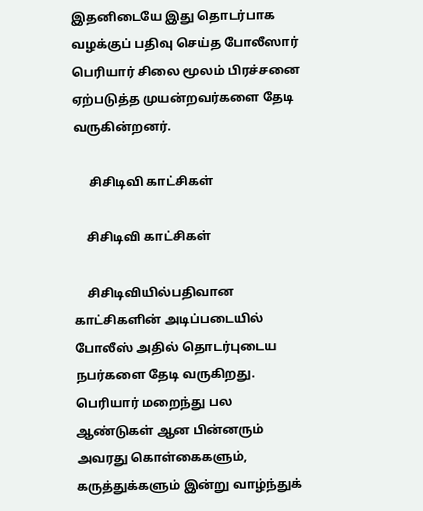இதனிடையே இது தொடர்பாக வழக்குப் பதிவு செய்த போலீஸார் பெரியார் சிலை மூலம் பிரச்சனை ஏற்படுத்த முயன்றவர்களை தேடி வருகின்றனர்.

     சிசிடிவி காட்சிகள்

    சிசிடிவி காட்சிகள்

    சிசிடிவியில்பதிவான காட்சிகளின் அடிப்படையில் போலீஸ் அதில் தொடர்புடைய நபர்களை தேடி வருகிறது. பெரியார் மறைந்து பல ஆண்டுகள் ஆன பின்னரும் அவரது கொள்கைகளும், கருத்துக்களும் இன்று வாழ்ந்துக்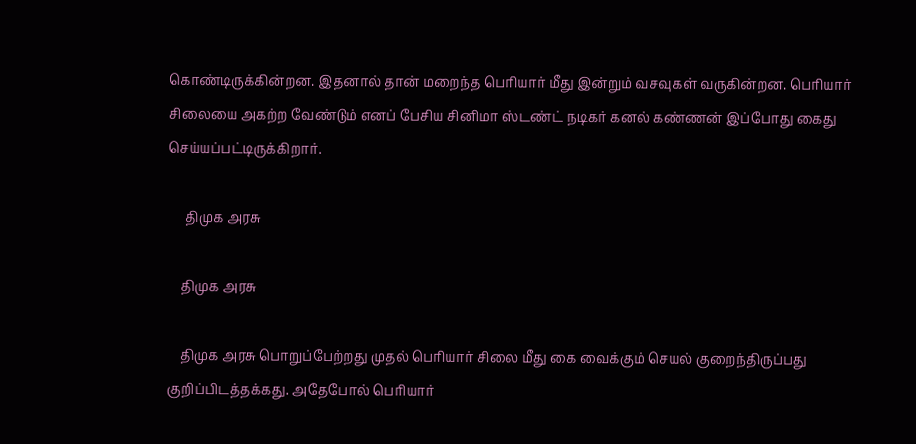கொண்டிருக்கின்றன. இதனால் தான் மறைந்த பெரியார் மீது இன்றும் வசவுகள் வருகின்றன. பெரியார் சிலையை அகற்ற வேண்டும் எனப் பேசிய சினிமா ஸ்டண்ட் நடிகர் கனல் கண்ணன் இப்போது கைது செய்யப்பட்டிருக்கிறார்.

     திமுக அரசு

    திமுக அரசு

    திமுக அரசு பொறுப்பேற்றது முதல் பெரியார் சிலை மீது கை வைக்கும் செயல் குறைந்திருப்பது குறிப்பிடத்தக்கது. அதேபோல் பெரியார்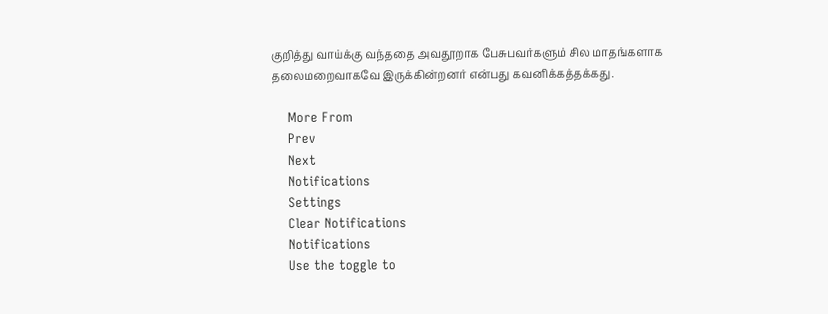குறித்து வாய்க்கு வந்ததை அவதூறாக பேசுபவர்களும் சில மாதங்களாக தலைமறைவாகவே இருக்கின்றனர் என்பது கவனிக்கத்தக்கது.

    More From
    Prev
    Next
    Notifications
    Settings
    Clear Notifications
    Notifications
    Use the toggle to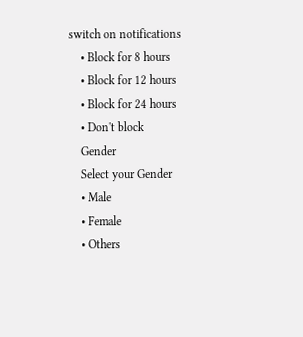switch on notifications
    • Block for 8 hours
    • Block for 12 hours
    • Block for 24 hours
    • Don't block
    Gender
    Select your Gender
    • Male
    • Female
    • Others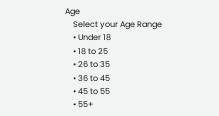Age
    Select your Age Range
    • Under 18
    • 18 to 25
    • 26 to 35
    • 36 to 45
    • 45 to 55
    • 55+